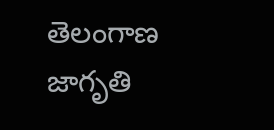తెలంగాణ జాగృతి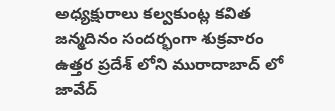అధ్యక్షురాలు కల్వకుంట్ల కవిత జన్మదినం సందర్భంగా శుక్రవారం ఉత్తర ప్రదేశ్ లోని మురాదాబాద్ లో జావేద్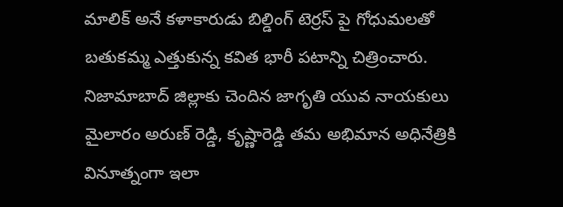మాలిక్ అనే కళాకారుడు బిల్డింగ్ టెర్రస్ పై గోధుమలతో బతుకమ్మ ఎత్తుకున్న కవిత భారీ పటాన్ని చిత్రించారు. నిజామాబాద్ జిల్లాకు చెందిన జాగృతి యువ నాయకులు మైలారం అరుణ్ రెడ్డి, కృష్ణారెడ్డి తమ అభిమాన అధినేత్రికి వినూత్నంగా ఇలా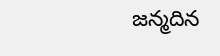జన్మదిన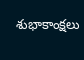శుభాకాంక్షలు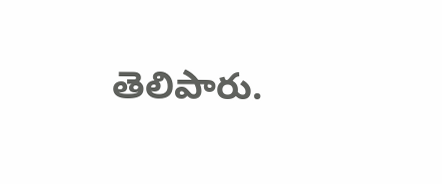తెలిపారు.